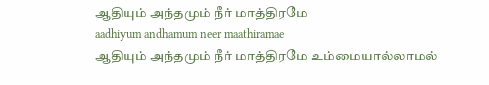ஆதியும் அந்தமும் நீர் மாத்திரமே
aadhiyum andhamum neer maathiramae
ஆதியும் அந்தமும் நீர் மாத்திரமே உம்மையால்லாமல்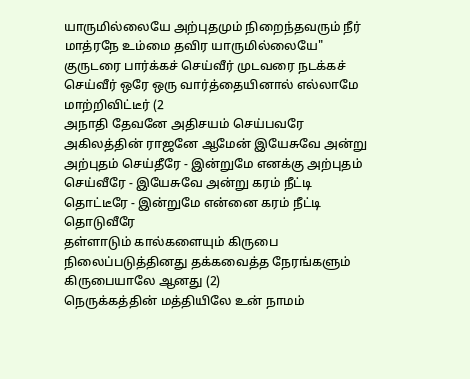யாருமில்லையே அற்புதமும் நிறைந்தவரும் நீர் மாத்ரநே உம்மை தவிர யாருமில்லையே"
குருடரை பார்க்கச் செய்வீர் முடவரை நடக்கச் செய்வீர் ஒரே ஒரு வார்த்தையினால் எல்லாமே மாற்றிவிட்டீர் (2
அநாதி தேவனே அதிசயம் செய்பவரே அகிலத்தின் ராஜனே ஆமேன் இயேசுவே அன்று அற்புதம் செய்தீரே - இன்றுமே எனக்கு அற்புதம் செய்வீரே - இயேசுவே அன்று கரம் நீட்டி தொட்டீரே - இன்றுமே என்னை கரம் நீட்டி தொடுவீரே
தள்ளாடும் கால்களையும் கிருபை நிலைப்படுத்தினது தக்கவைத்த நேரங்களும் கிருபையாலே ஆனது (2)
நெருக்கத்தின் மத்தியிலே உன் நாமம்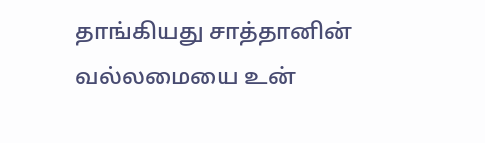தாங்கியது சாத்தானின் வல்லமையை உன்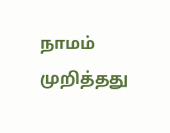நாமம் முறித்தது